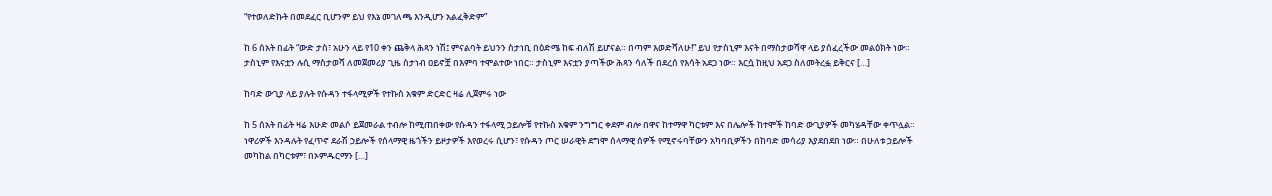“የተወለድኩት በመደፈር ቢሆንም ይህ የእኔ መገለጫ እንዲሆን አልፈቅድም”

ከ 6 ሰአት በፊት “ውድ ታስ፣ አሁን ላይ የ10 ቀን ጨቅላ ሕጻን ነሽ፤ ምናልባት ይህንን ስታነቢ በዕድሜ ከፍ ብለሽ ይሆናል። በጣም እወድሻለሁ!” ይህ የታስኒም እናት በማስታወሻዋ ላይ ያሰፈረችው መልዕክት ነው። ታስኒም የእናቷን ሉሲ ማስታወሻ ለመጀመሪያ ጊዜ ስታነብ ዐይኖቿ በእምባ ተሞልተው ነበር። ታስኒም እናቷን ያጣችው ሕጻን ሳለች በደረሰ የእሳት አደጋ ነው። እርሷ ከዚህ አደጋ ስለመትረፏ ይቅርና […]

ከባድ ውጊያ ላይ ያሉት የሱዳን ተፋላሚዎች የተኩስ አቁም ድርድር ዛሬ ሊጀምሩ ነው

ከ 5 ሰአት በፊት ዛሬ እሁድ መልሶ ይጀመራል ተብሎ ከሚጠበቀው የሱዳን ተፋላሚ ኃይሎቹ የተኩስ አቁም ንግግር ቀደም ብሎ በዋና ከተማዋ ካርቱም እና በሌሎች ከተሞች ከባድ ውጊያዎች መካሄዳቸው ቀጥሏል። ነዋሪዎች እንዳሉት የፈጥኖ ደራሽ ኃይሎች የሰላማዊ ዜጎችን ይዞታዎች እየወረሩ ሲሆን፣ የሱዳን ጦር ሠራዊት ደግሞ ሰላማዊ ሰዎች የሚኖሩባቸውን አካባቢዎችን በከባድ መሳሪያ እያደበደበ ነው። በሁለቱ ኃይሎች መካከል በካርቱም፣ በኦምዱርማን […]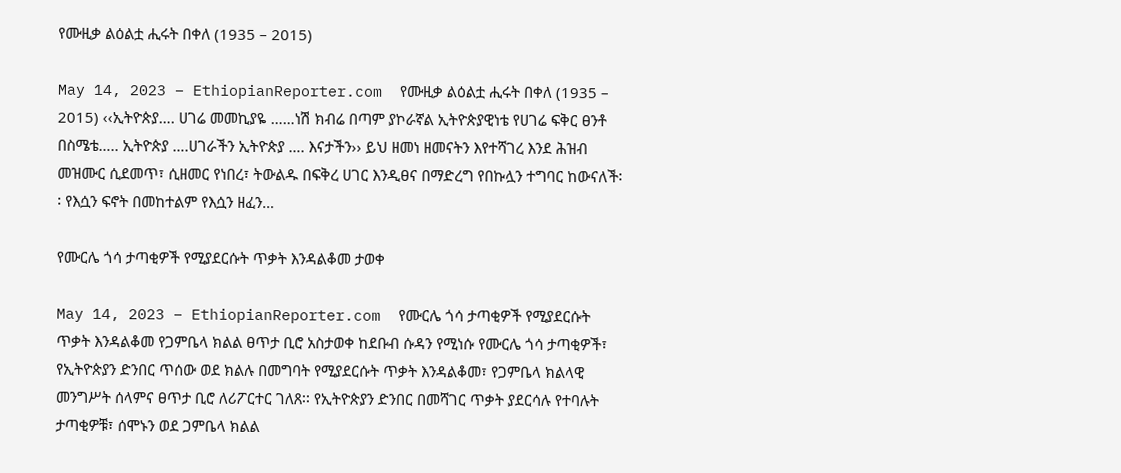የሙዚቃ ልዕልቷ ሒሩት በቀለ (1935 – 2015)

May 14, 2023 – EthiopianReporter.com  የሙዚቃ ልዕልቷ ሒሩት በቀለ (1935 – 2015) ‹‹ኢትዮጵያ…. ሀገሬ መመኪያዬ ……ነሽ ክብሬ በጣም ያኮራኛል ኢትዮጵያዊነቴ የሀገሬ ፍቅር ፀንቶ በስሜቴ….. ኢትዮጵያ ….ሀገራችን ኢትዮጵያ …. እናታችን›› ይህ ዘመነ ዘመናትን እየተሻገረ እንደ ሕዝብ መዝሙር ሲደመጥ፣ ሲዘመር የነበረ፣ ትውልዱ በፍቅረ ሀገር እንዲፀና በማድረግ የበኩሏን ተግባር ከውናለች፡፡ የእሷን ፍኖት በመከተልም የእሷን ዘፈን…

የሙርሌ ጎሳ ታጣቂዎች የሚያደርሱት ጥቃት እንዳልቆመ ታወቀ

May 14, 2023 – EthiopianReporter.com  የሙርሌ ጎሳ ታጣቂዎች የሚያደርሱት ጥቃት እንዳልቆመ የጋምቤላ ክልል ፀጥታ ቢሮ አስታወቀ ከደቡብ ሱዳን የሚነሱ የሙርሌ ጎሳ ታጣቂዎች፣ የኢትዮጵያን ድንበር ጥሰው ወደ ክልሉ በመግባት የሚያደርሱት ጥቃት እንዳልቆመ፣ የጋምቤላ ክልላዊ መንግሥት ሰላምና ፀጥታ ቢሮ ለሪፖርተር ገለጸ፡፡ የኢትዮጵያን ድንበር በመሻገር ጥቃት ያደርሳሉ የተባሉት ታጣቂዎቹ፣ ሰሞኑን ወደ ጋምቤላ ክልል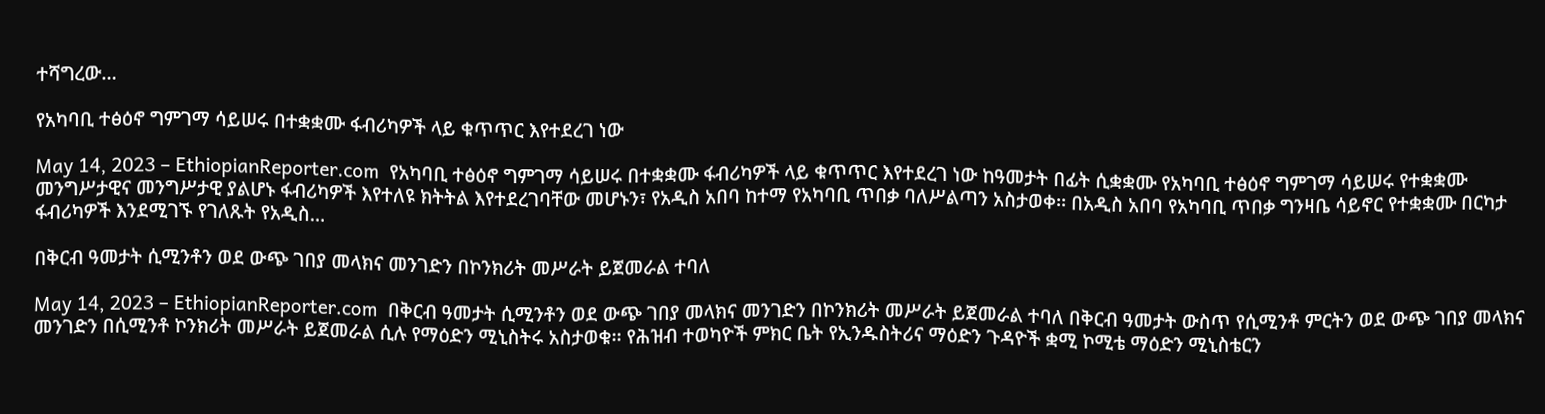ተሻግረው…

የአካባቢ ተፅዕኖ ግምገማ ሳይሠሩ በተቋቋሙ ፋብሪካዎች ላይ ቁጥጥር እየተደረገ ነው

May 14, 2023 – EthiopianReporter.com  የአካባቢ ተፅዕኖ ግምገማ ሳይሠሩ በተቋቋሙ ፋብሪካዎች ላይ ቁጥጥር እየተደረገ ነው ከዓመታት በፊት ሲቋቋሙ የአካባቢ ተፅዕኖ ግምገማ ሳይሠሩ የተቋቋሙ መንግሥታዊና መንግሥታዊ ያልሆኑ ፋብሪካዎች እየተለዩ ክትትል እየተደረገባቸው መሆኑን፣ የአዲስ አበባ ከተማ የአካባቢ ጥበቃ ባለሥልጣን አስታወቀ፡፡ በአዲስ አበባ የአካባቢ ጥበቃ ግንዛቤ ሳይኖር የተቋቋሙ በርካታ ፋብሪካዎች እንደሚገኙ የገለጹት የአዲስ…

በቅርብ ዓመታት ሲሚንቶን ወደ ውጭ ገበያ መላክና መንገድን በኮንክሪት መሥራት ይጀመራል ተባለ

May 14, 2023 – EthiopianReporter.com  በቅርብ ዓመታት ሲሚንቶን ወደ ውጭ ገበያ መላክና መንገድን በኮንክሪት መሥራት ይጀመራል ተባለ በቅርብ ዓመታት ውስጥ የሲሚንቶ ምርትን ወደ ውጭ ገበያ መላክና መንገድን በሲሚንቶ ኮንክሪት መሥራት ይጀመራል ሲሉ የማዕድን ሚኒስትሩ አስታወቁ፡፡ የሕዝብ ተወካዮች ምክር ቤት የኢንዱስትሪና ማዕድን ጉዳዮች ቋሚ ኮሚቴ ማዕድን ሚኒስቴርን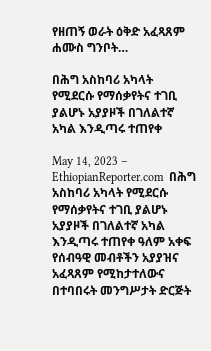የዘጠኝ ወራት ዕቅድ አፈጻጸም ሐሙስ ግንቦት…

በሕግ አስከባሪ አካላት የሚደርሱ የማሰቃየትና ተገቢ ያልሆኑ አያያዞች በገለልተኛ አካል እንዲጣሩ ተጠየቀ

May 14, 2023 – EthiopianReporter.com  በሕግ አስከባሪ አካላት የሚደርሱ የማሰቃየትና ተገቢ ያልሆኑ አያያዞች በገለልተኛ አካል እንዲጣሩ ተጠየቀ ዓለም አቀፍ የሰብዓዊ መብቶችን አያያዝና አፈጻጸም የሚከታተለውና በተባበሩት መንግሥታት ድርጅት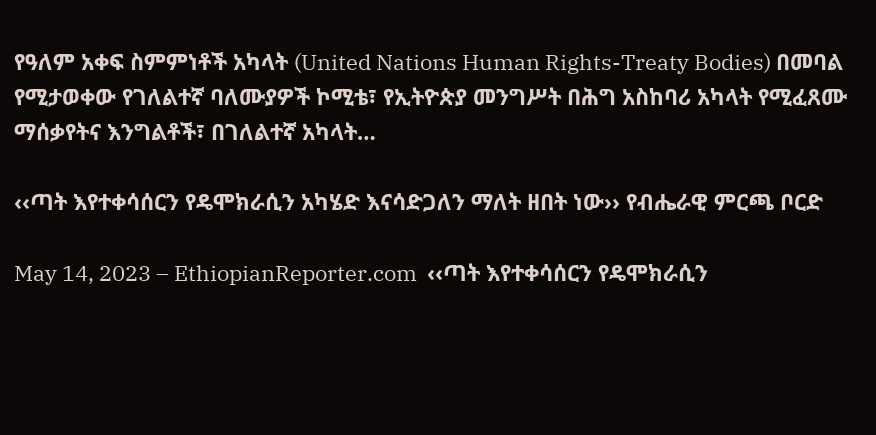የዓለም አቀፍ ስምምነቶች አካላት (United Nations Human Rights-Treaty Bodies) በመባል የሚታወቀው የገለልተኛ ባለሙያዎች ኮሚቴ፣ የኢትዮጵያ መንግሥት በሕግ አስከባሪ አካላት የሚፈጸሙ ማሰቃየትና እንግልቶች፣ በገለልተኛ አካላት…

‹‹ጣት እየተቀሳሰርን የዴሞክራሲን አካሄድ እናሳድጋለን ማለት ዘበት ነው›› የብሔራዊ ምርጫ ቦርድ

May 14, 2023 – EthiopianReporter.com  ‹‹ጣት እየተቀሳሰርን የዴሞክራሲን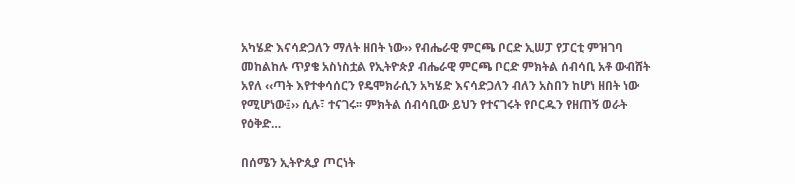አካሄድ እናሳድጋለን ማለት ዘበት ነው›› የብሔራዊ ምርጫ ቦርድ ኢሠፓ የፓርቲ ምዝገባ መከልከሉ ጥያቄ አስነስቷል የኢትዮጵያ ብሔራዊ ምርጫ ቦርድ ምክትል ሰብሳቢ አቶ ውብሸት አየለ ‹‹ጣት እየተቀሳሰርን የዴሞክራሲን አካሄድ እናሳድጋለን ብለን አስበን ከሆነ ዘበት ነው የሚሆነው፤›› ሲሉ፣ ተናገሩ፡፡ ምክትል ሰብሳቢው ይህን የተናገሩት የቦርዱን የዘጠኝ ወራት የዕቅድ…

በሰሜን ኢትዮጲያ ጦርነት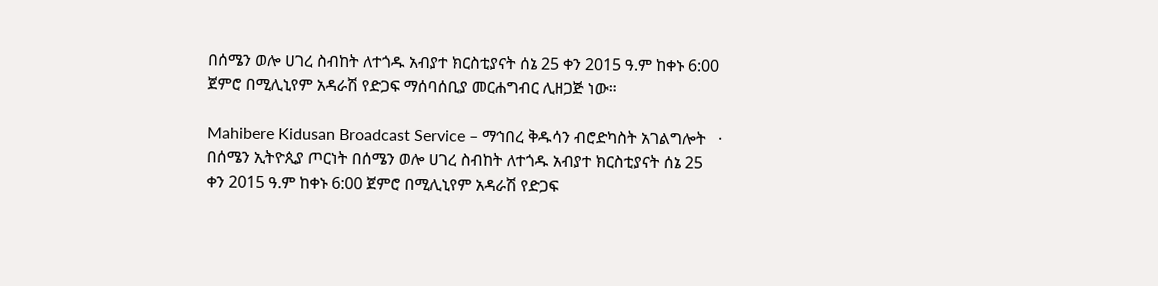በሰሜን ወሎ ሀገረ ስብከት ለተጎዱ አብያተ ክርስቲያናት ሰኔ 25 ቀን 2015 ዓ.ም ከቀኑ 6:00 ጀምሮ በሚሊኒየም አዳራሽ የድጋፍ ማሰባሰቢያ መርሐግብር ሊዘጋጅ ነው።

Mahibere Kidusan Broadcast Service – ማኅበረ ቅዱሳን ብሮድካስት አገልግሎት   ·  በሰሜን ኢትዮጲያ ጦርነት በሰሜን ወሎ ሀገረ ስብከት ለተጎዱ አብያተ ክርስቲያናት ሰኔ 25 ቀን 2015 ዓ.ም ከቀኑ 6:00 ጀምሮ በሚሊኒየም አዳራሽ የድጋፍ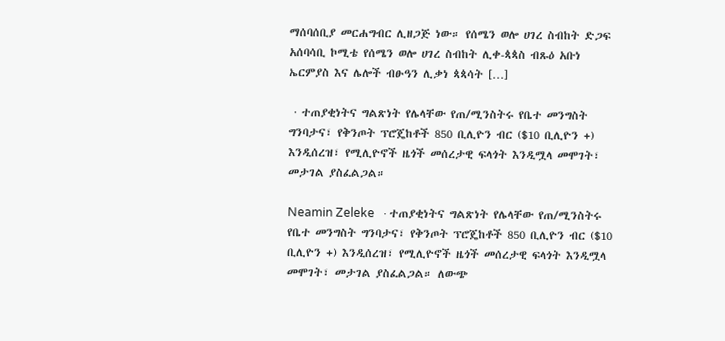ማሰባሰቢያ መርሐግብር ሊዘጋጅ ነው። የሰሜን ወሎ ሀገረ ስብከት ድጋፍ አሰባሳቢ ኮሚቴ የሰሜን ወሎ ሀገረ ስብከት ሊቀ-ጳጳስ ብጹዕ አቡነ ኤርምያስ እና ሌሎች ብፁዓን ሊቃነ ጳጳሳት […]

 · ተጠያቂነትና ግልጽነት የሌላቸው የጠ/ሚንስትሩ የቤተ መንግስት ግንባታና፣ የቅንጦት ፕሮጄከቶች 850 ቢሊዮን ብር ($10 ቢሊዮን +) እንዲሰረዝ፣ የሚሊዮኖች ዜጎች መሰረታዊ ፍላጎት እንዲሟላ መሞገት፣ መታገል ያስፈልጋል።

Neamin Zeleke   · ተጠያቂነትና ግልጽነት የሌላቸው የጠ/ሚንስትሩ የቤተ መንግስት ግንባታና፣ የቅንጦት ፕሮጄከቶች 850 ቢሊዮን ብር ($10 ቢሊዮን +) እንዲሰረዝ፣ የሚሊዮኖች ዜጎች መሰረታዊ ፍላጎት እንዲሟላ መሞገት፣ መታገል ያስፈልጋል። ለውጭ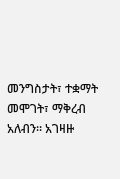መንግስታት፣ ተቋማት መሞገት፣ ማቅረብ አለብን። አገዛዙ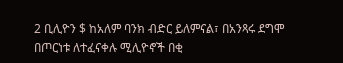2 ቢሊዮን $ ከአለም ባንክ ብድር ይለምናል፣ በአንጻሩ ደግሞ በጦርነቱ ለተፈናቀሉ ሚሊዮኖች በቂ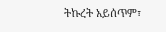ትኩረት አይሰጥም፣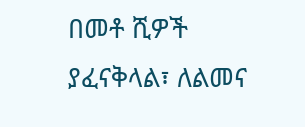በመቶ ሺዎች ያፈናቅላል፣ ለልመና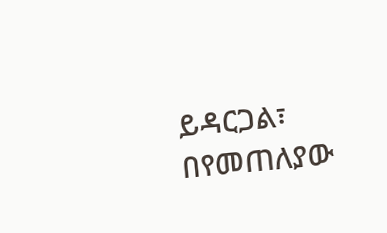ይዳርጋል፣ በየመጠለያው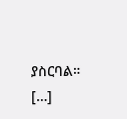ያስርባል። […]